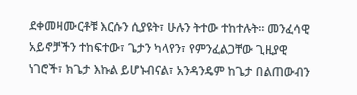ደቀመዛሙርቶቹ እርሱን ሲያዩት፣ ሁሉን ትተው ተከተሉት። መንፈሳዊ አይኖቻችን ተከፍተው፣ ጌታን ካላየን፣ የምንፈልጋቸው ጊዚያዊ ነገሮች፣ ክጌታ እኩል ይሆኑብናል፣ አንዳንዴም ከጌታ በልጠውብን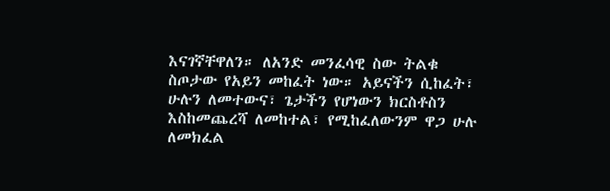እናገኛቸዋለን። ለአንድ መንፈሳዊ ስው ትልቁ ስጦታው የአይን መከፈት ነው። አይናችን ሲከፈት፣ ሁሉን ለመተውና፣ ጌታችን የሆነውን ክርስቶስን እስከመጨረሻ ለመከተል፣ የሚከፈለውንም ዋጋ ሁሉ ለመክፈል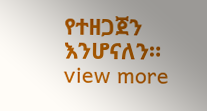የተዘጋጀን እንሆናለን።
view more